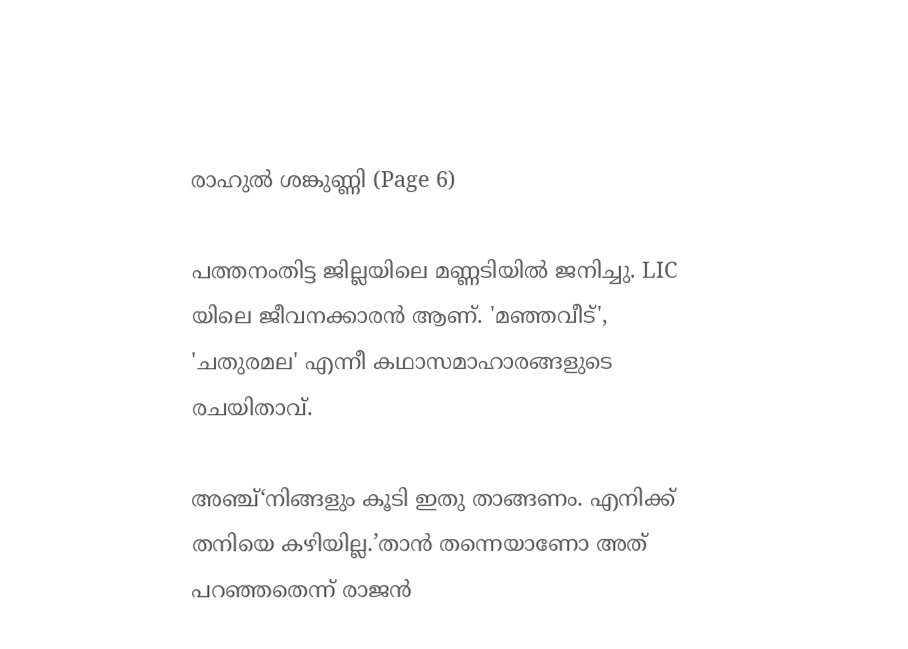രാഹുൽ ശങ്കുണ്ണി (Page 6)

പത്തനംതിട്ട ജില്ലയിലെ മണ്ണടിയിൽ ജനിച്ചു. LIC യിലെ ജീവനക്കാരൻ ആണ്. 'മഞ്ഞവീട്', 'ചതുരമല' എന്നീ കഥാസമാഹാരങ്ങളുടെ രചയിതാവ്.

അഞ്ച്‘നിങ്ങളും കൂടി ഇതു താങ്ങണം. എനിക്ക് തനിയെ കഴിയില്ല.’താൻ തന്നെയാണോ അത് പറഞ്ഞതെന്ന് രാജൻ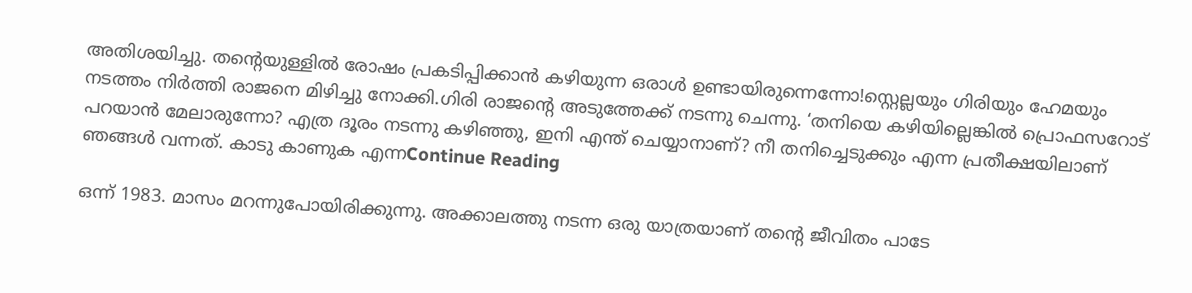അതിശയിച്ചു. തന്റെയുള്ളിൽ രോഷം പ്രകടിപ്പിക്കാൻ കഴിയുന്ന ഒരാൾ ഉണ്ടായിരുന്നെന്നോ!സ്റ്റെല്ലയും ഗിരിയും ഹേമയും നടത്തം നിർത്തി രാജനെ മിഴിച്ചു നോക്കി.ഗിരി രാജന്റെ അടുത്തേക്ക് നടന്നു ചെന്നു. ‘തനിയെ കഴിയില്ലെങ്കിൽ പ്രൊഫസറോട് പറയാൻ മേലാരുന്നോ? എത്ര ദൂരം നടന്നു കഴിഞ്ഞു, ഇനി എന്ത് ചെയ്യാനാണ്? നീ തനിച്ചെടുക്കും എന്ന പ്രതീക്ഷയിലാണ് ഞങ്ങൾ വന്നത്. കാടു കാണുക എന്നContinue Reading

ഒന്ന് 1983. മാസം മറന്നുപോയിരിക്കുന്നു. അക്കാലത്തു നടന്ന ഒരു യാത്രയാണ് തന്റെ ജീവിതം പാടേ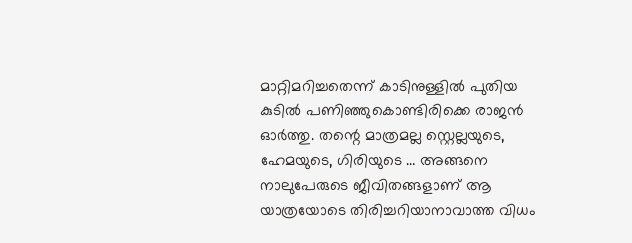മാറ്റിമറിച്ചതെന്ന് കാടിനുള്ളിൽ പുതിയ കുടിൽ പണിഞ്ഞുകൊണ്ടിരിക്കെ രാജൻ ഓർത്തു. തന്റെ മാത്രമല്ല സ്റ്റെല്ലയുടെ, ഹേമയുടെ, ഗിരിയുടെ … അങ്ങനെ നാലുപേരുടെ ജീവിതങ്ങളാണ് ആ യാത്രയോടെ തിരിച്ചറിയാനാവാത്ത വിധം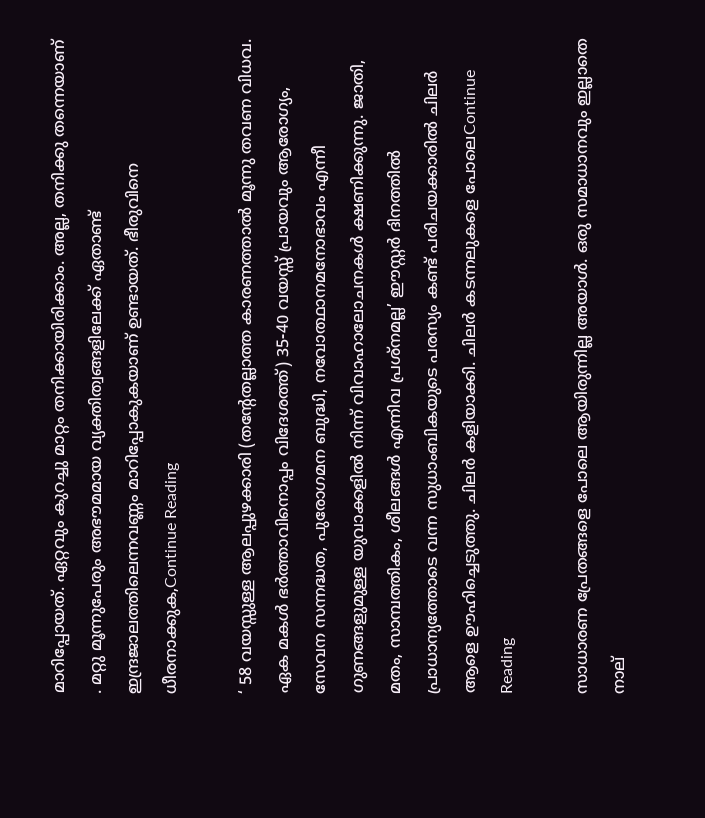മാറിപ്പോയത്. ഏറ്റവും കുറച്ചു മാറ്റം തനിക്കായിരിക്കാം. അല്ല, തനിക്കു തന്നെയാണ് . മറ്റു മൂന്നുപേരും അഭൗമമായ വ്യക്തിത്വങ്ങളിലേക്ക് ഏതാണ്ട് ഇന്ദ്രജാലത്തിലെന്നവണ്ണം മാറിപ്പോകുകയാണ് ഉണ്ടായത്. ഭീരുവിനെ ധീരനാക്കുക,Continue Reading

‘ 58 വയസ്സുള്ള ആലപ്പുഴക്കാരി (തൻ്റേതല്ലാത്ത കാരണത്താൽ മൂന്നു തവണ വിധവ. ഏക മകൾ ഭർത്താവിനൊപ്പം വിദേശത്ത്) 35-40 വയസ്സ് പ്രായവും ആരോഗ്യം, സേവന സന്നദ്ധത, പുരോഗമന ബുദ്ധി, നവോത്ഥാനമനോഭാവം എന്നീ ഗുണങ്ങളുമുള്ള യുവാക്കളിൽ നിന്ന് വിവാഹാലോചനകൾ ക്ഷണിക്കുന്നു. ജാതി, മതം, സാമ്പത്തികം, ശീലങ്ങൾ എന്നിവ പ്രശ്നമല്ല’ ഈസ്റ്റർ ദിനത്തിൽ പ്രാധാന്യത്തോടെ വന്ന സുധാംബികയുടെ പരസ്യം കണ്ട് പരിചയക്കാരിൽ ചിലർ ആളെ ഊഹിച്ചെടുത്തു. ചിലർ കളിയാക്കി. ചിലർ കടന്നലുകളെ പോലെContinue Reading

സാധാരണ പ്രേതങ്ങളെ പോലെ ആയിരുന്നില്ല അയാൾ. ഒരു സമാധാനവും ഇല്ലാതെ നാല്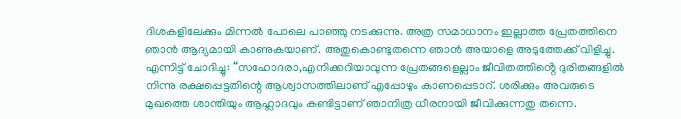ദിശകളിലേക്കും മിന്നൽ പോലെ പാഞ്ഞു നടക്കുന്നു. അത്ര സമാധാനം ഇല്ലാത്ത പ്രേതത്തിനെ ഞാൻ ആദ്യമായി കാണുകയാണ്. അതുകൊണ്ടുതന്നെ ഞാൻ അയാളെ അടുത്തേക്ക് വിളിച്ചു. എന്നിട്ട് ചോദിച്ചു: “സഹോദരാ,എനിക്കറിയാവുന്ന പ്രേതങ്ങളെല്ലാം ജീവിതത്തിൻ്റെ ദുരിതങ്ങളിൽ നിന്നു രക്ഷപ്പെട്ടതിന്റെ ആശ്വാസത്തിലാണ് എപ്പോഴും കാണപ്പെടാറ്. ശരിക്കും അവരുടെ മുഖത്തെ ശാന്തിയും ആഹ്ലാദവും കണ്ടിട്ടാണ് ഞാനിത്ര ധീരനായി ജീവിക്കുന്നതു തന്നെ.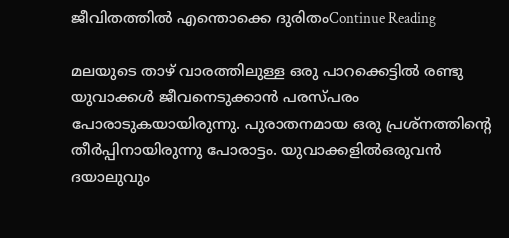ജീവിതത്തിൽ എന്തൊക്കെ ദുരിതംContinue Reading

മലയുടെ താഴ്‌ വാരത്തിലുള്ള ഒരു പാറക്കെട്ടിൽ രണ്ടു യുവാക്കൾ ജീവനെടുക്കാൻ പരസ്പരം പോരാടുകയായിരുന്നു. പുരാതനമായ ഒരു പ്രശ്നത്തിന്‍റെ തീർപ്പിനായിരുന്നു പോരാട്ടം. യുവാക്കളിൽഒരുവൻ ദയാലുവും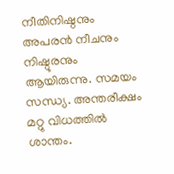നീതിനിഷ്ഠനും അപരൻ നീചനും നിഷ്ഠൂരനും ആയിരുന്നു. സമയം സന്ധ്യ. അന്തരീക്ഷം മറ്റു വിധത്തിൽ ശാന്തം.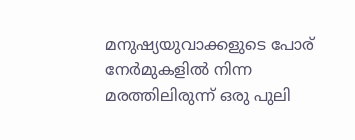മനുഷ്യയുവാക്കളുടെ പോര് നേർമുകളിൽ നിന്ന മരത്തിലിരുന്ന് ഒരു പുലി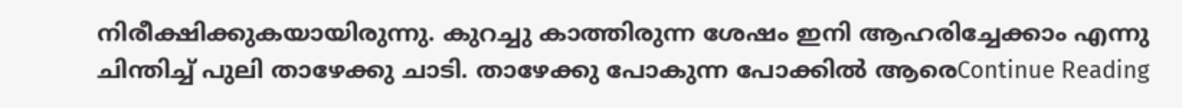നിരീക്ഷിക്കുകയായിരുന്നു. കുറച്ചു കാത്തിരുന്ന ശേഷം ഇനി ആഹരിച്ചേക്കാം എന്നു ചിന്തിച്ച് പുലി താഴേക്കു ചാടി. താഴേക്കു പോകുന്ന പോക്കിൽ ആരെContinue Reading